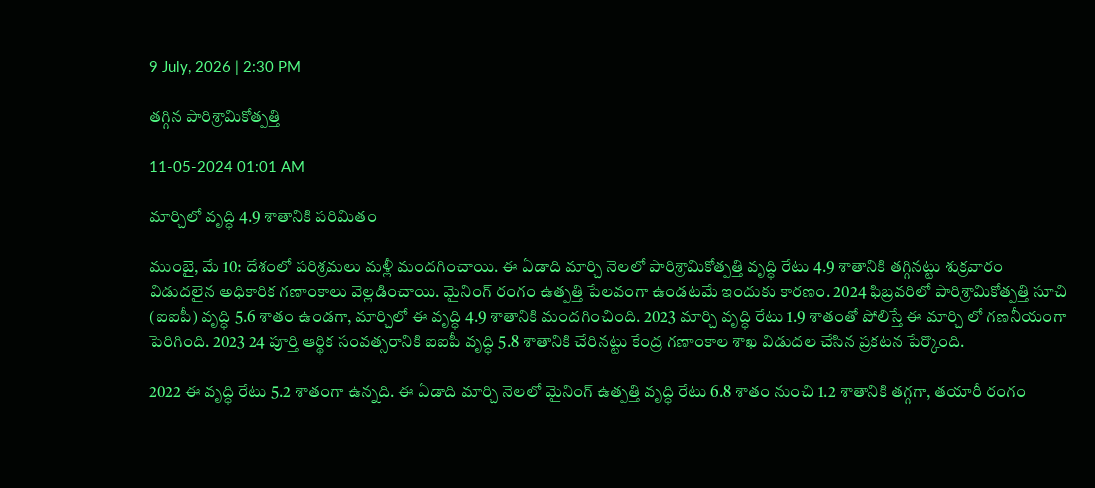9 July, 2026 | 2:30 PM

తగ్గిన పారిశ్రామికోత్పత్తి

11-05-2024 01:01 AM

మార్చిలో వృద్ధి 4.9 శాతానికి పరిమితం

ముంబై, మే 10: దేశంలో పరిశ్రమలు మళ్లీ మందగించాయి. ఈ ఏడాది మార్చి నెలలో పారిశ్రామికోత్పత్తి వృద్ధి రేటు 4.9 శాతానికి తగ్గినట్టు శుక్రవారం విడుదలైన అధికారిక గణాంకాలు వెల్లడించాయి. మైనింగ్ రంగం ఉత్పత్తి పేలవంగా ఉండటమే ఇందుకు కారణం. 2024 ఫిబ్రవరిలో పారిశ్రామికోత్పత్తి సూచి (ఐఐపీ) వృద్ధి 5.6 శాతం ఉండగా, మార్చిలో ఈ వృద్ధి 4.9 శాతానికి మందగించింది. 2023 మార్చి వృద్ధి రేటు 1.9 శాతంతో పోలిస్తే ఈ మార్చి లో గణనీయంగా పెరిగింది. 2023 24 పూర్తి ఆర్థిక సంవత్సరానికి ఐఐపీ వృద్ధి 5.8 శాతానికి చేరినట్టు కేంద్ర గణాంకాల శాఖ విడుదల చేసిన ప్రకటన పేర్కొంది.

2022 ఈ వృద్ధి రేటు 5.2 శాతంగా ఉన్నది. ఈ ఏడాది మార్చి నెలలో మైనింగ్ ఉత్పత్తి వృద్ధి రేటు 6.8 శాతం నుంచి 1.2 శాతానికి తగ్గగా, తయారీ రంగం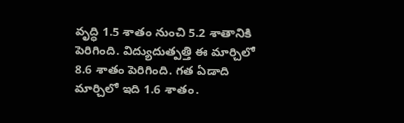వృద్ధి 1.5 శాతం నుంచి 5.2 శాతానికి పెరిగింది. విద్యుదుత్పత్తి ఈ మార్చిలో 8.6 శాతం పెరిగింది. గత ఏడాది మార్చిలో ఇది 1.6 శాతం.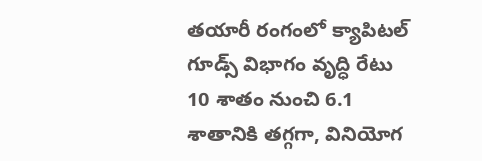తయారీ రంగంలో క్యాపిటల్ గూడ్స్ విభాగం వృద్ధి రేటు 10 శాతం నుంచి 6.1 శాతానికి తగ్గగా, వినియోగ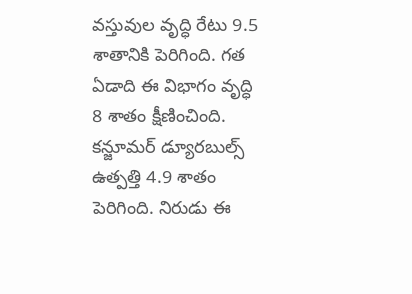వస్తువుల వృద్ధి రేటు 9.5 శాతానికి పెరిగింది. గత ఏడాది ఈ విభాగం వృద్ధి 8 శాతం క్షీణించింది. కన్జూమర్ డ్యూరబుల్స్ ఉత్పత్తి 4.9 శాతం పెరిగింది. నిరుడు ఈ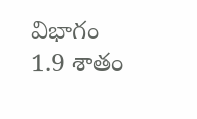విభాగం 1.9 శాతం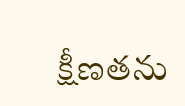క్షీణతను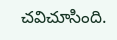చవిచూసింది.